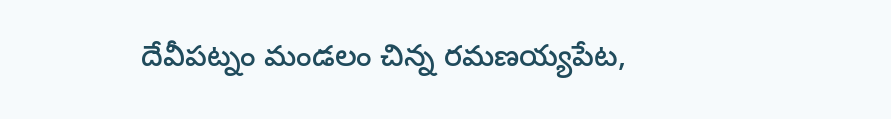దేవీపట్నం మండలం చిన్న రమణయ్యపేట,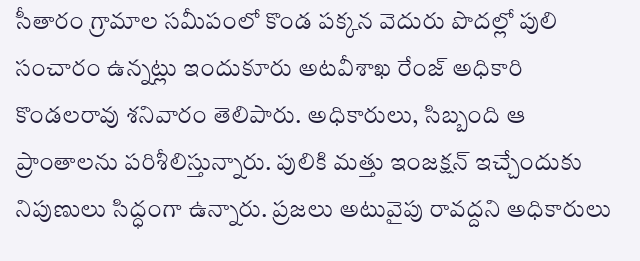సీతారం గ్రామాల సమీపంలో కొండ పక్కన వెదురు పొదల్లో పులి సంచారం ఉన్నట్లు ఇందుకూరు అటవీశాఖ రేంజ్ అధికారి కొండలరావు శనివారం తెలిపారు. అధికారులు, సిబ్బంది ఆ ప్రాంతాలను పరిశీలిస్తున్నారు. పులికి మత్తు ఇంజక్షన్ ఇచ్చేందుకు నిపుణులు సిద్ధంగా ఉన్నారు. ప్రజలు అటువైపు రావద్దని అధికారులు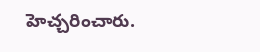హెచ్చరించారు.